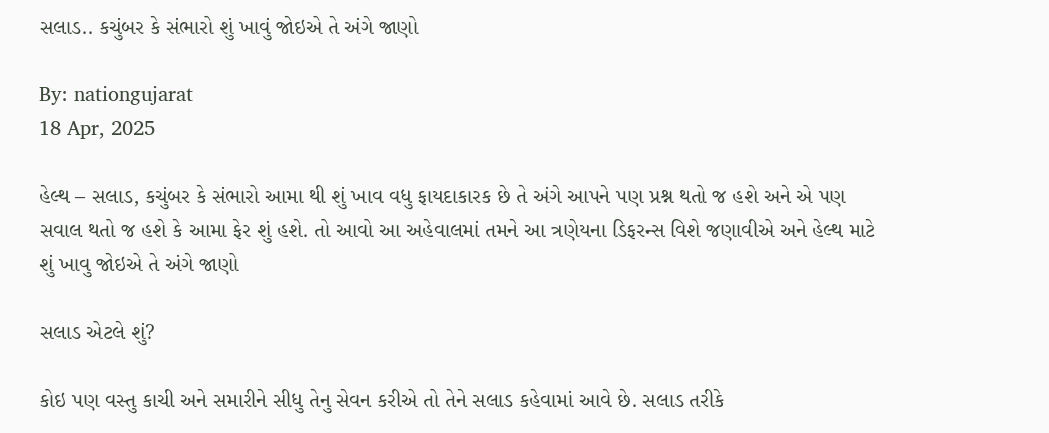સલાડ.. કચુંબર કે સંભારો શું ખાવું જોઇએ તે અંગે જાણો

By: nationgujarat
18 Apr, 2025

હેલ્થ – સલાડ, કચુંબર કે સંભારો આમા થી શું ખાવ વધુ ફાયદાકારક છે તે અંગે આપને પણ પ્રશ્ન થતો જ હશે અને એ પણ સવાલ થતો જ હશે કે આમા ફેર શું હશે. તો આવો આ અહેવાલમાં તમને આ ત્રણેયના ડિફરન્સ વિશે જણાવીએ અને હેલ્થ માટે શું ખાવુ જોઇએ તે અંગે જાણો

સલાડ એટલે શું?

કોઇ પણ વસ્તુ કાચી અને સમારીને સીધુ તેનુ સેવન કરીએ તો તેને સલાડ કહેવામાં આવે છે. સલાડ તરીકે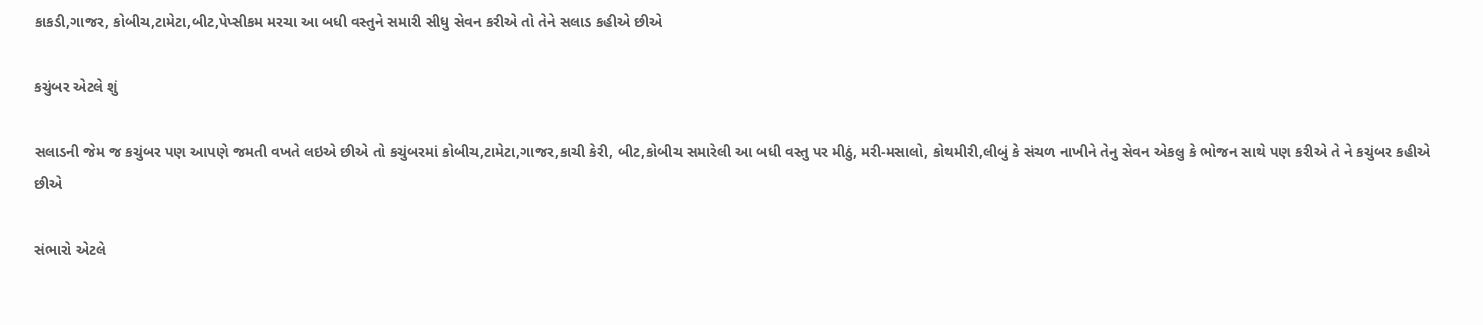કાકડી,ગાજર, કોબીચ,ટામેટા,બીટ,પેપ્સીકમ મરચા આ બધી વસ્તુને સમારી સીધુ સેવન કરીએ તો તેને સલાડ કહીએ છીએ

કચુંબર એટલે શું

સલાડની જેમ જ કચુંબર પણ આપણે જમતી વખતે લઇએ છીએ તો કચુંબરમાં કોબીચ,ટામેટા,ગાજર,કાચી કેરી, બીટ,કોબીચ સમારેલી આ બધી વસ્તુ પર મીઠું, મરી-મસાલો, કોથમીરી,લીબું કે સંચળ નાખીને તેનુ સેવન એકલુ કે ભોજન સાથે પણ કરીએ તે ને કચુંબર કહીએ છીએ

સંભારો એટલે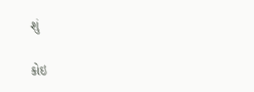શું

કોઇ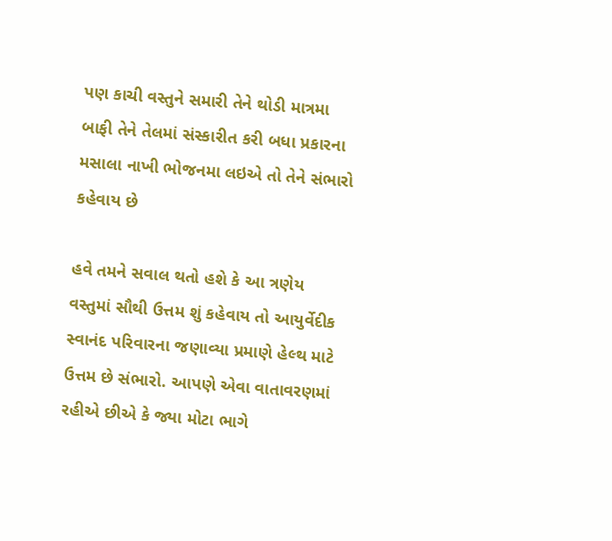પણ કાચી વસ્તુને સમારી તેને થોડી માત્રમા બાફી તેને તેલમાં સંસ્કારીત કરી બધા પ્રકારના મસાલા નાખી ભોજનમા લઇએ તો તેને સંભારો કહેવાય છે

હવે તમને સવાલ થતો હશે કે આ ત્રણેય વસ્તુમાં સૌથી ઉત્તમ શું કહેવાય તો આયુર્વેદીક સ્વાનંદ પરિવારના જણાવ્યા પ્રમાણે હેલ્થ માટે ઉત્તમ છે સંભારો. આપણે એવા વાતાવરણમાં રહીએ છીએ કે જ્યા મોટા ભાગે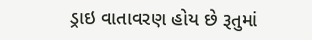ડ્રાઇ વાતાવરણ હોય છે રૂતુમાં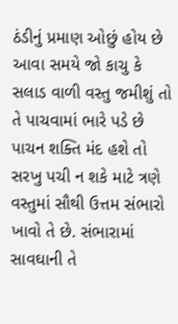ઠંડીનું પ્રમાણ ઓછું હોય છે આવા સમયે જો કાચુ કે સલાડ વાળી વસ્તુ જમીશું તો તે પાચવામાં ભારે પડે છે પાચન શક્તિ મંદ હશે તો સરખુ પચી ન શકે માટે ત્રણે વસ્તુમાં સૌથી ઉત્તમ સંભારો ખાવો તે છે. સંભારામાં સાવઘાની તે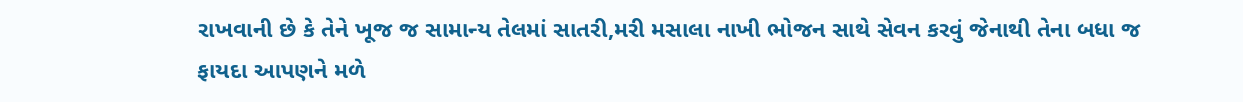રાખવાની છે કે તેને ખૂજ જ સામાન્ય તેલમાં સાતરી,મરી મસાલા નાખી ભોજન સાથે સેવન કરવું જેનાથી તેના બધા જ ફાયદા આપણને મળે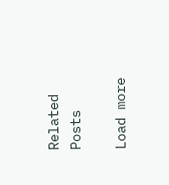Related Posts

Load more